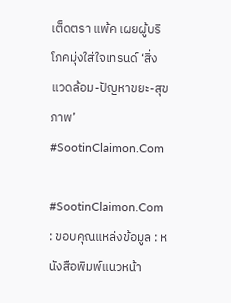เต็ดตรา แพ้ค เผยผู้บริโภคมุ่งใส่ใจเทรนด์ ‘สิ่งแวดล้อม-ปัญหาขยะ-สุขภาพ’ #SootinClaimon.Com

#SootinClaimon.Com : ขอบคุณแหล่งข้อมูล : หนังสือพิมพ์แนวหน้า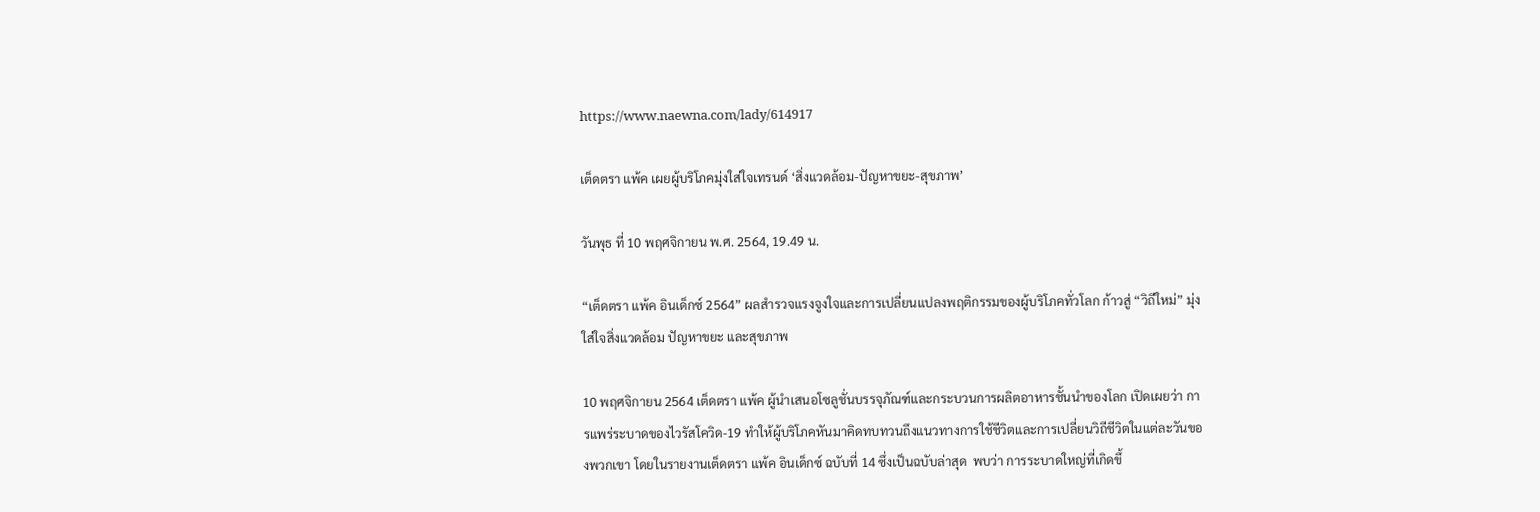https://www.naewna.com/lady/614917

เต็ดตรา แพ้ค เผยผู้บริโภคมุ่งใส่ใจเทรนด์ ‘สิ่งแวดล้อม-ปัญหาขยะ-สุขภาพ’

วันพุธ ที่ 10 พฤศจิกายน พ.ศ. 2564, 19.49 น.

“เต็ดตรา แพ้ค อินเด็กซ์ 2564” ผลสำรวจแรงจูงใจและการเปลี่ยนแปลงพฤติกรรมของผู้บริโภคทั่วโลก ก้าวสู่ “วิถีใหม่” มุ่งใส่ใจสิ่งแวดล้อม ปัญหาขยะ และสุขภาพ

10 พฤศจิกายน 2564 เต็ดตรา แพ้ค ผู้นำเสนอโซลูชั่นบรรจุภัณฑ์และกระบวนการผลิตอาหารชั้นนำของโลก เปิดเผยว่า การแพร่ระบาดของไวรัสโควิด-19 ทำให้ผู้บริโภคหันมาคิดทบทวนถึงแนวทางการใช้ชีวิตและการเปลี่ยนวิถีชีวิตในแต่ละวันของพวกเขา โดยในรายงานเต็ดตรา แพ้ค อินเด็กซ์ ฉบับที่ 14 ซึ่งเป็นฉบับล่าสุด  พบว่า การระบาดใหญ่ที่เกิดขึ้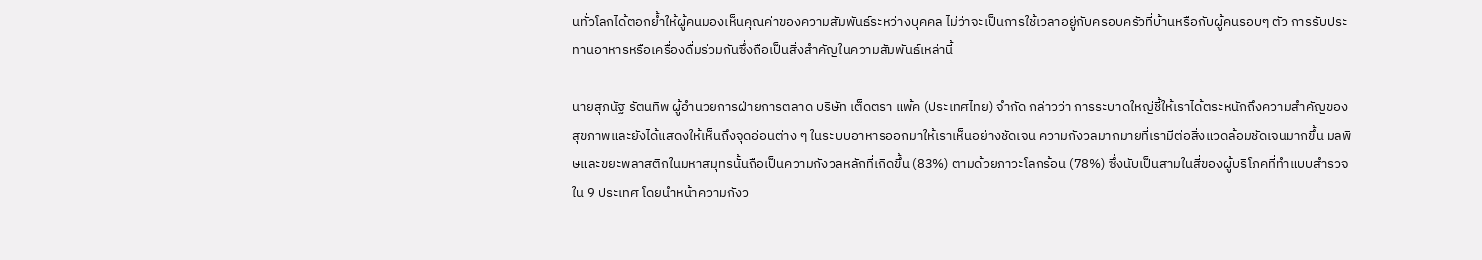นทั่วโลกได้ตอกย้ำให้ผู้คนมองเห็นคุณค่าของความสัมพันธ์ระหว่างบุคคล ไม่ว่าจะเป็นการใช้เวลาอยู่กับครอบครัวที่บ้านหรือกับผู้คนรอบๆ ตัว การรับประทานอาหารหรือเครื่องดื่มร่วมกันซึ่งถือเป็นสิ่งสำคัญในความสัมพันธ์เหล่านี้

นายสุภนัฐ รัตนทิพ ผู้อำนวยการฝ่ายการตลาด บริษัท เต็ดตรา แพ้ค (ประเทศไทย) จำกัด กล่าวว่า การระบาดใหญ่ชี้ให้เราได้ตระหนักถึงความสำคัญของสุขภาพและยังได้แสดงให้เห็นถึงจุดอ่อนต่าง ๆ ในระบบอาหารออกมาให้เราเห็นอย่างชัดเจน ความกังวลมากมายที่เรามีต่อสิ่งแวดล้อมชัดเจนมากขึ้น มลพิษและขยะพลาสติกในมหาสมุทรนั้นถือเป็นความกังวลหลักที่เกิดขึ้น (83%) ตามด้วยภาวะโลกร้อน (78%) ซึ่งนับเป็นสามในสี่ของผู้บริโภคที่ทำแบบสำรวจใน 9 ประเทศ โดยนำหน้าความกังว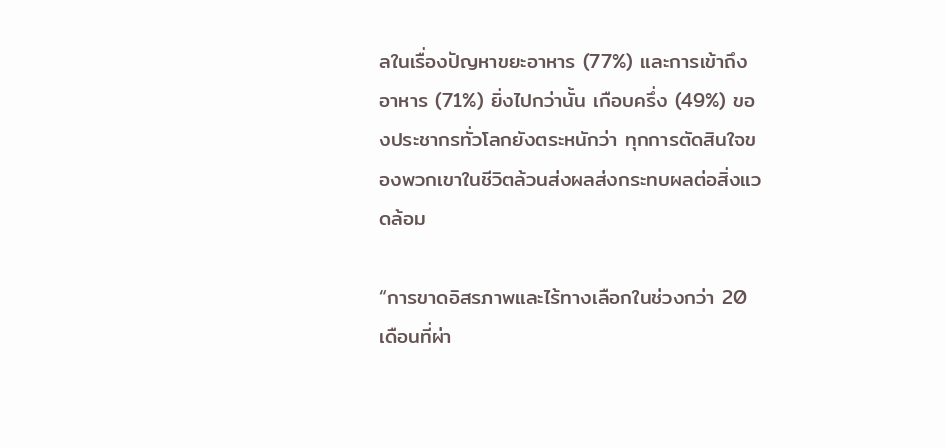ลในเรื่องปัญหาขยะอาหาร (77%) และการเข้าถึงอาหาร (71%) ยิ่งไปกว่านั้น เกือบครึ่ง (49%) ของประชากรทั่วโลกยังตระหนักว่า ทุกการตัดสินใจของพวกเขาในชีวิตล้วนส่งผลส่งกระทบผลต่อสิ่งแวดล้อม

“การขาดอิสรภาพและไร้ทางเลือกในช่วงกว่า 20 เดือนที่ผ่า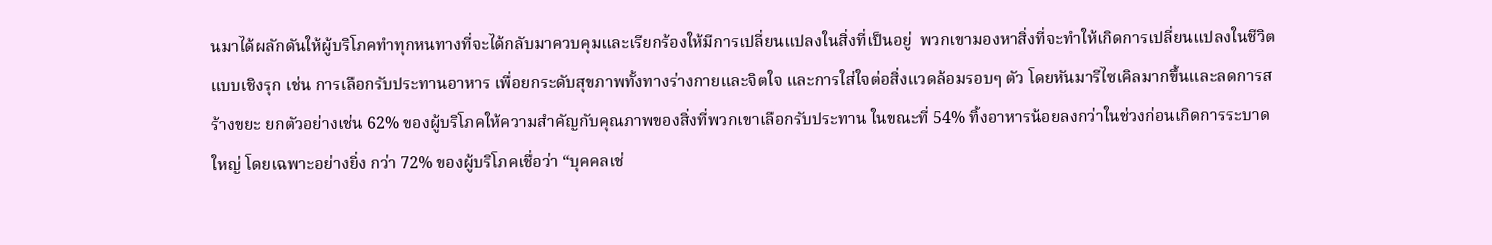นมาได้ผลักดันให้ผู้บริโภคทำทุกหนทางที่จะได้กลับมาควบคุมและเรียกร้องให้มีการเปลี่ยนแปลงในสิ่งที่เป็นอยู่  พวกเขามองหาสิ่งที่จะทำให้เกิดการเปลี่ยนแปลงในชีวิตแบบเชิงรุก เช่น การเลือกรับประทานอาหาร เพื่อยกระดับสุขภาพทั้งทางร่างกายและจิตใจ และการใส่ใจต่อสิ่งแวดล้อมรอบๆ ตัว โดยหันมารีไซเคิลมากขึ้นและลดการสร้างขยะ ยกตัวอย่างเช่น 62% ของผู้บริโภคให้ความสำคัญกับคุณภาพของสิ่งที่พวกเขาเลือกรับประทาน ในขณะที่ 54% ทิ้งอาหารน้อยลงกว่าในช่วงก่อนเกิดการระบาดใหญ่ โดยเฉพาะอย่างยิ่ง กว่า 72% ของผู้บริโภคเชื่อว่า “บุคคลเช่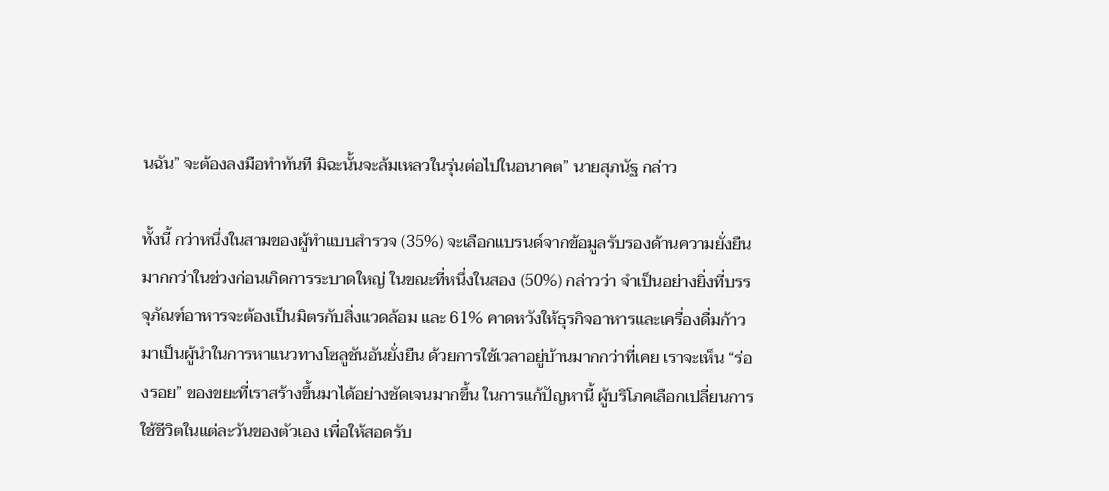นฉัน” จะต้องลงมือทำทันที มิฉะนั้นจะล้มเหลวในรุ่นต่อไปในอนาคต” นายสุภนัฐ กล่าว

ทั้งนี้ กว่าหนึ่งในสามของผู้ทำแบบสำรวจ (35%) จะเลือกแบรนด์จากข้อมูลรับรองด้านความยั่งยืนมากกว่าในช่วงก่อนเกิดการระบาดใหญ่ ในขณะที่หนึ่งในสอง (50%) กล่าวว่า จำเป็นอย่างยิ่งที่บรรจุภัณฑ์อาหารจะต้องเป็นมิตรกับสิ่งแวดล้อม และ 61% คาดหวังให้ธุรกิจอาหารและเครื่องดื่มก้าวมาเป็นผู้นำในการหาแนวทางโซลูชันอันยั่งยืน ด้วยการใช้เวลาอยู่บ้านมากกว่าที่เคย เราจะเห็น “ร่องรอย” ของขยะที่เราสร้างขึ้นมาได้อย่างชัดเจนมากขึ้น ในการแก้ปัญหานี้ ผู้บริโภคเลือกเปลี่ยนการใช้ชีวิตในแต่ละวันของตัวเอง เพื่อให้สอดรับ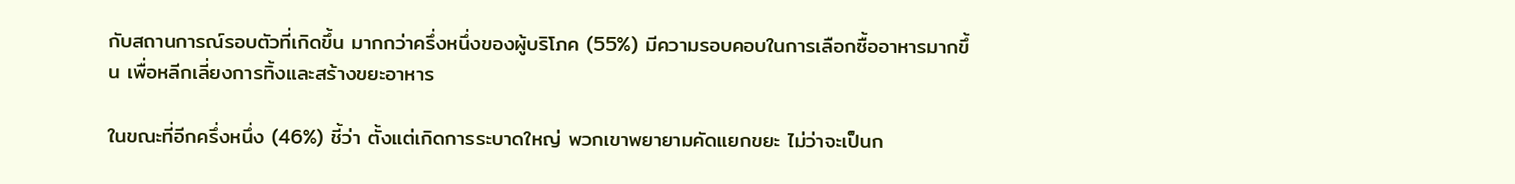กับสถานการณ์รอบตัวที่เกิดขึ้น มากกว่าครึ่งหนึ่งของผู้บริโภค (55%) มีความรอบคอบในการเลือกซื้ออาหารมากขึ้น เพื่อหลีกเลี่ยงการทิ้งและสร้างขยะอาหาร

ในขณะที่อีกครึ่งหนึ่ง (46%) ชี้ว่า ตั้งแต่เกิดการระบาดใหญ่ พวกเขาพยายามคัดแยกขยะ ไม่ว่าจะเป็นก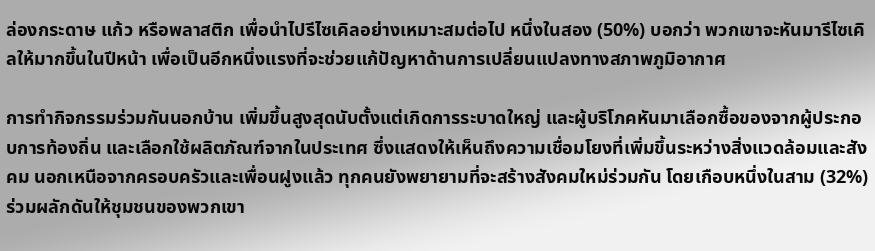ล่องกระดาษ แก้ว หรือพลาสติก เพื่อนำไปรีไซเคิลอย่างเหมาะสมต่อไป หนึ่งในสอง (50%) บอกว่า พวกเขาจะหันมารีไซเคิลให้มากขึ้นในปีหน้า เพื่อเป็นอีกหนึ่งแรงที่จะช่วยแก้ปัญหาด้านการเปลี่ยนแปลงทางสภาพภูมิอากาศ

การทำกิจกรรมร่วมกันนอกบ้าน เพิ่มขึ้นสูงสุดนับตั้งแต่เกิดการระบาดใหญ่ และผู้บริโภคหันมาเลือกซื้อของจากผู้ประกอบการท้องถิ่น และเลือกใช้ผลิตภัณฑ์จากในประเทศ ซึ่งแสดงให้เห็นถึงความเชื่อมโยงที่เพิ่มขึ้นระหว่างสิ่งแวดล้อมและสังคม นอกเหนือจากครอบครัวและเพื่อนฝูงแล้ว ทุกคนยังพยายามที่จะสร้างสังคมใหม่ร่วมกัน โดยเกือบหนึ่งในสาม (32%) ร่วมผลักดันให้ชุมชนของพวกเขา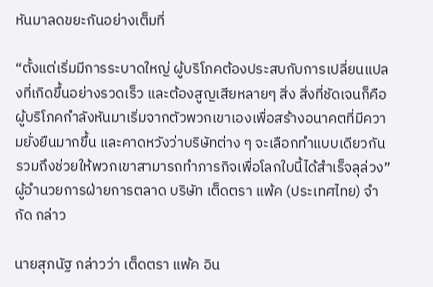หันมาลดขยะกันอย่างเต็มที่

“ตั้งแต่เริ่มมีการระบาดใหญ่ ผู้บริโภคต้องประสบกับการเปลี่ยนแปลงที่เกิดขึ้นอย่างรวดเร็ว และต้องสูญเสียหลายๆ สิ่ง สิ่งที่ชัดเจนก็คือ ผู้บริโภคกำลังหันมาเริ่มจากตัวพวกเขาเองเพื่อสร้างอนาคตที่มีความยั่งยืนมากขึ้น และคาดหวังว่าบริษัทต่าง ๆ จะเลือกทำแบบเดียวกัน รวมถึงช่วยให้พวกเขาสามารถทำภารกิจเพื่อโลกใบนี้ได้สำเร็จลุล่วง” ผู้อำนวยการฝ่ายการตลาด บริษัท เต็ดตรา แพ้ค (ประเทศไทย) จำกัด กล่าว

นายสุภนัฐ กล่าวว่า เต็ดตรา แพ้ค อิน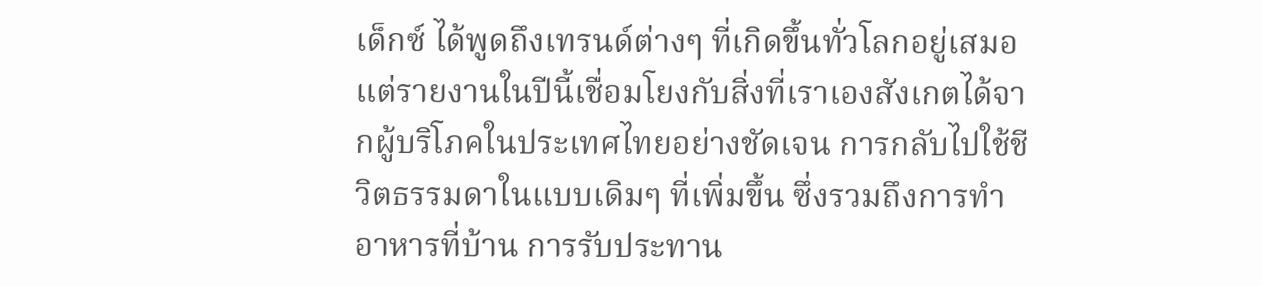เด็กซ์ ได้พูดถึงเทรนด์ต่างๆ ที่เกิดขึ้นทั่วโลกอยู่เสมอ แต่รายงานในปีนี้เชื่อมโยงกับสิ่งที่เราเองสังเกตได้จากผู้บริโภคในประเทศไทยอย่างชัดเจน การกลับไปใช้ชีวิตธรรมดาในแบบเดิมๆ ที่เพิ่มขึ้น ซึ่งรวมถึงการทำอาหารที่บ้าน การรับประทาน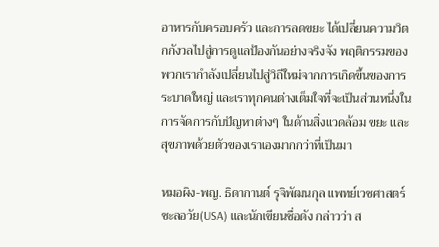อาหารกับครอบครัว และการลดขยะ ได้เปลี่ยนความวิตกกังวลไปสู่การดูแลป้องกันอย่างจริงจัง พฤติกรรมของพวกเรากำลังเปลี่ยนไปสู่วิถีใหม่จากการเกิดขึ้นของการระบาดใหญ่ และเราทุกคนต่างเต็มใจที่จะเป็นส่วนหนึ่งในการจัดการกับปัญหาต่างๆ ในด้านสิ่งแวดล้อม ขยะ และสุขภาพด้วยตัวของเราเองมากกว่าที่เป็นมา

หมอผิง-พญ. ธิดากานต์ รุจิพัฒนกุล แพทย์เวชศาสตร์ชะลอวัย(USA) และนักเขียนชื่อดัง กล่าวว่า ส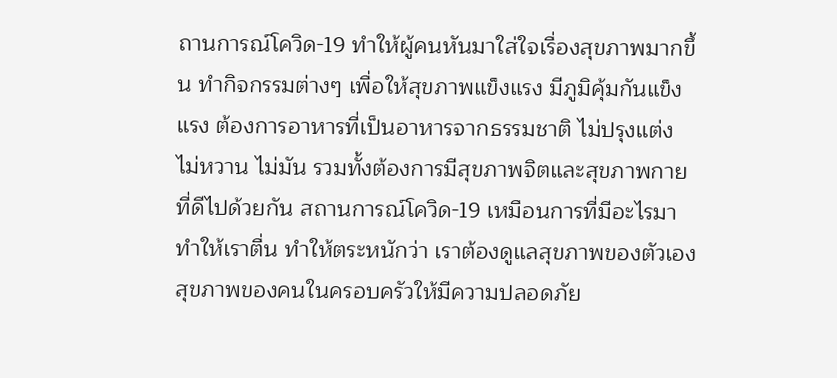ถานการณ์โควิด-19 ทำให้ผู้คนหันมาใส่ใจเรื่องสุขภาพมากขึ้น ทำกิจกรรมต่างๆ เพื่อให้สุขภาพแข็งแรง มีภูมิคุ้มกันแข็งแรง ต้องการอาหารที่เป็นอาหารจากธรรมชาติ ไม่ปรุงแต่ง ไม่หวาน ไม่มัน รวมทั้งต้องการมีสุขภาพจิตและสุขภาพกายที่ดีไปด้วยกัน สถานการณ์โควิด-19 เหมือนการที่มีอะไรมาทำให้เราตื่น ทำให้ตระหนักว่า เราต้องดูแลสุขภาพของตัวเอง สุขภาพของคนในครอบครัวให้มีความปลอดภัย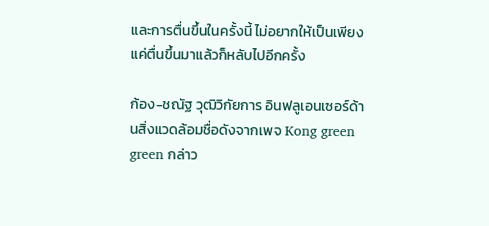และการตื่นขึ้นในครั้งนี้ ไม่อยากให้เป็นเพียงแค่ตื่นขึ้นมาแล้วก็หลับไปอีกครั้ง

ก้อง-ชณัฐ วุฒิวิกัยการ อินฟลูเอนเซอร์ด้านสิ่งแวดล้อมชื่อดังจากเพจ Kong green green กล่าว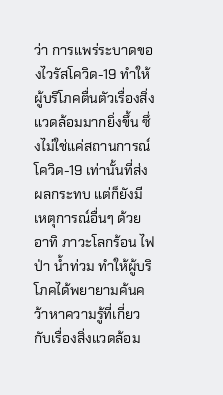ว่า การแพร่ระบาดของไวรัสโควิด-19 ทำให้ผู้บริโภคตื่นตัวเรื่องสิ่งแวดล้อมมากยิ่งขึ้น ซึ่งไม่ใช่แค่สถานการณ์โควิด-19 เท่านั้นที่ส่งผลกระทบ แต่ก็ยังมีเหตุการณ์อื่นๆ ด้วย อาทิ ภาวะโลกร้อน ไฟป่า น้ำท่วม ทำให้ผู้บริโภคได้พยายามค้นคว้าหาความรู้ที่เกี่ยวกับเรื่องสิ่งแวดล้อม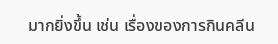มากยิ่งขึ้น เช่น เรื่องของการกินคลีน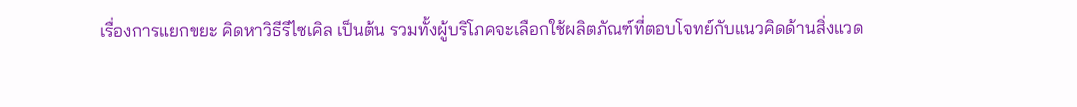เรื่องการแยกขยะ คิดหาวิธีรีไซเคิล เป็นต้น รวมทั้งผู้บริโภคจะเลือกใช้ผลิตภัณฑ์ที่ตอบโจทย์กับแนวคิดด้านสิ่งแวด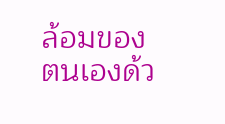ล้อมของตนเองด้ว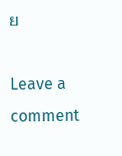ย

Leave a comment